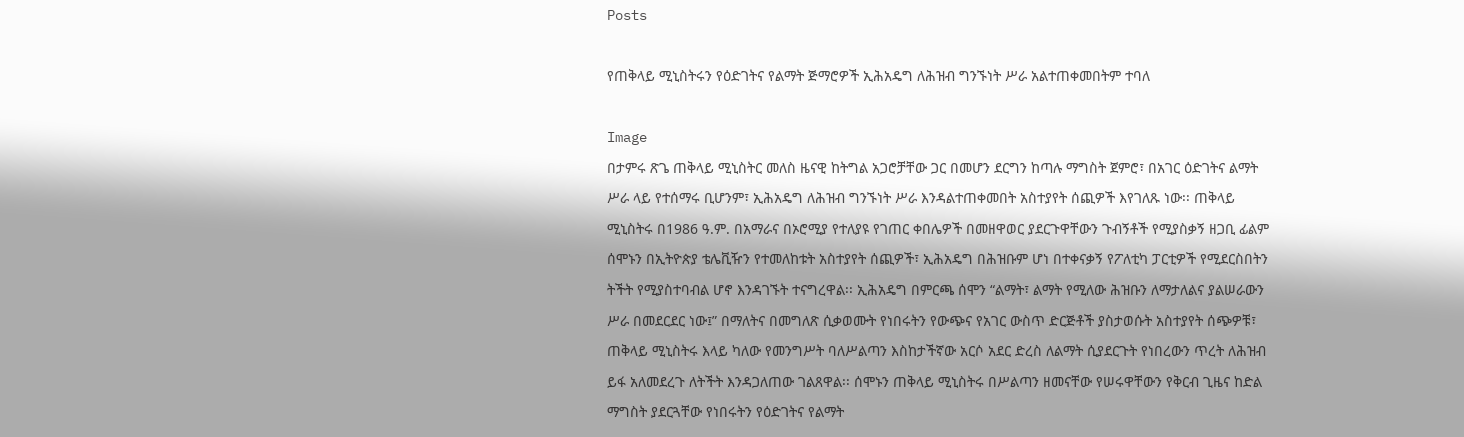Posts

የጠቅላይ ሚኒስትሩን የዕድገትና የልማት ጅማሮዎች ኢሕአዴግ ለሕዝብ ግንኙነት ሥራ አልተጠቀመበትም ተባለ

Image
በታምሩ ጽጌ ጠቅላይ ሚኒስትር መለስ ዜናዊ ከትግል አጋሮቻቸው ጋር በመሆን ደርግን ከጣሉ ማግስት ጀምሮ፣ በአገር ዕድገትና ልማት ሥራ ላይ የተሰማሩ ቢሆንም፣ ኢሕአዴግ ለሕዝብ ግንኙነት ሥራ እንዳልተጠቀመበት አስተያየት ሰጪዎች እየገለጹ ነው፡፡ ጠቅላይ ሚኒስትሩ በ1986 ዓ.ም. በአማራና በኦሮሚያ የተለያዩ የገጠር ቀበሌዎች በመዘዋወር ያደርጉዋቸውን ጉብኝቶች የሚያስቃኝ ዘጋቢ ፊልም ሰሞኑን በኢትዮጵያ ቴሌቪዥን የተመለከቱት አስተያየት ሰጪዎች፣ ኢሕአዴግ በሕዝቡም ሆነ በተቀናቃኝ የፖለቲካ ፓርቲዎች የሚደርስበትን ትችት የሚያስተባብል ሆኖ እንዳገኙት ተናግረዋል፡፡ ኢሕአዴግ በምርጫ ሰሞን “ልማት፣ ልማት የሚለው ሕዝቡን ለማታለልና ያልሠራውን ሥራ በመደርደር ነው፤” በማለትና በመግለጽ ሲቃወሙት የነበሩትን የውጭና የአገር ውስጥ ድርጅቶች ያስታወሱት አስተያየት ሰጭዎቹ፣ ጠቅላይ ሚኒስትሩ እላይ ካለው የመንግሥት ባለሥልጣን እስከታችኛው አርሶ አደር ድረስ ለልማት ሲያደርጉት የነበረውን ጥረት ለሕዝብ ይፋ አለመደረጉ ለትችት እንዳጋለጠው ገልጸዋል፡፡ ሰሞኑን ጠቅላይ ሚኒስትሩ በሥልጣን ዘመናቸው የሠሩዋቸውን የቅርብ ጊዜና ከድል ማግስት ያደርጓቸው የነበሩትን የዕድገትና የልማት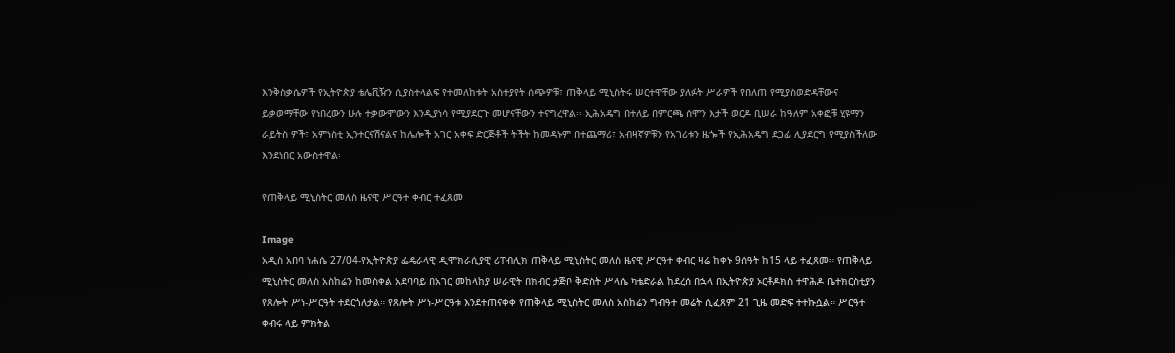እንቅስቃሴዎች የኢትዮጵያ ቴሌቪዥን ሲያስተላልፍ የተመለከቱት አስተያየት ሰጭዎቹ፣ ጠቅላይ ሚኒስትሩ ሠርተዋቸው ያለፉት ሥራዎች የበለጠ የሚያስወድዳቸውና ይቃወማቸው የነበረውን ሁሉ ተቃውሞውን እንዲያነሳ የሚያደርጉ መሆናቸውን ተናግረዋል፡፡ ኢሕአዴግ በተለይ በምርጫ ሰሞን እታች ወርዶ ቢሠራ ከዓለም አቀፎቹ ሂዩማን ራይትስ ዎች፣ አምነስቲ ኢንተርናሽናልና ከሌሎች አገር አቀፍ ድርጅቶች ትችት ከመዳኑም በተጨማሪ፣ አብዛኛዎቹን የአገሪቱን ዜጐች የኢሕአዴግ ደጋፊ ሊያደርግ የሚያስችለው እንደነበር አውስተዋል፡

የጠቅላይ ሚኒስትር መለስ ዜናዊ ሥርዓተ ቀብር ተፈጸመ

Image
አዲስ አበባ ነሐሴ 27/04-የኢትዮጵያ ፌዴራላዊ ዲሞክራሲያዊ ሪፐብሊክ ጠቅላይ ሚኒስትር መለስ ዜናዊ ሥርዓተ ቀብር ዛሬ ከቀኑ 9ሰዓት ከ15 ላይ ተፈጸመ። የጠቅላይ ሚኒስትር መለስ አስከሬን ከመስቀል አደባባይ በአገር መከላከያ ሠራዊት በክብር ታጅቦ ቅድስት ሥላሴ ካቴድራል ከደረሰ በኋላ በኢትዮጵያ ኦርቶዶክስ ተዋሕዶ ቤተክርስቲያን የጸሎት ሥነ-ሥርዓት ተደርጎለታል። የጸሎት ሥነ-ሥርዓቱ እንደተጠናቀቀ የጠቅላይ ሚኒስትር መለስ አስከሬን ግብዓተ መሬት ሲፈጸም 21 ጊዜ መድፍ ተተኩሷል። ሥርዓተ ቀብሩ ላይ ምክትል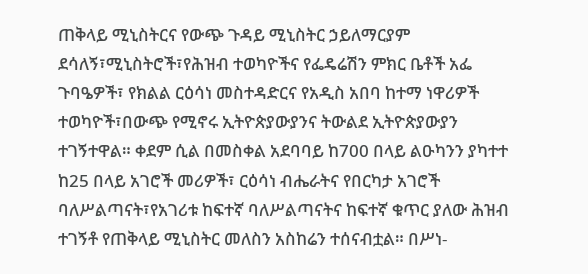ጠቅላይ ሚኒስትርና የውጭ ጉዳይ ሚኒስትር ኃይለማርያም ደሳለኝ፣ሚኒስትሮች፣የሕዝብ ተወካዮችና የፌዴሬሽን ምክር ቤቶች አፌ ጉባዔዎች፣ የክልል ርዕሳነ መስተዳድርና የአዲስ አበባ ከተማ ነዋሪዎች ተወካዮች፣በውጭ የሚኖሩ ኢትዮጵያውያንና ትውልደ ኢትዮጵያውያን ተገኝተዋል። ቀደም ሲል በመስቀል አደባባይ ከ700 በላይ ልዑካንን ያካተተ ከ25 በላይ አገሮች መሪዎች፣ ርዕሳነ ብሔራትና የበርካታ አገሮች ባለሥልጣናት፣የአገሪቱ ከፍተኛ ባለሥልጣናትና ከፍተኛ ቁጥር ያለው ሕዝብ ተገኝቶ የጠቅላይ ሚኒስትር መለስን አስከሬን ተሰናብቷል። በሥነ-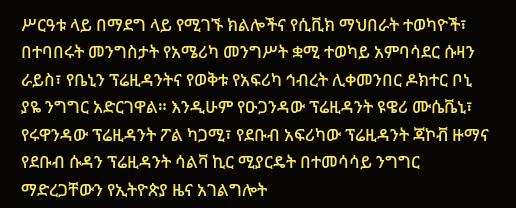ሥርዓቱ ላይ በማደግ ላይ የሚገኙ ክልሎችና የሲቪክ ማህበራት ተወካዮች፣ በተባበሩት መንግስታት የአሜሪካ መንግሥት ቋሚ ተወካይ አምባሳደር ሱዛን ራይስ፣ የቤኒን ፕሬዚዳንትና የወቅቱ የአፍሪካ ኅብረት ሊቀመንበር ዶክተር ቦኒ ያዬ ንግግር አድርገዋል። እንዲሁም የዑጋንዳው ፕሬዚዳንት ዩዌሪ ሙሴቬኒ፣ የሩዋንዳው ፕሬዚዳንት ፖል ካጋሚ፣ የደቡብ አፍሪካው ፕሬዚዳንት ጃኮቭ ዙማና የደቡብ ሱዳን ፕሬዚዳንት ሳልቫ ኪር ሚያርዴት በተመሳሳይ ንግግር ማድረጋቸውን የኢትዮጵያ ዜና አገልግሎት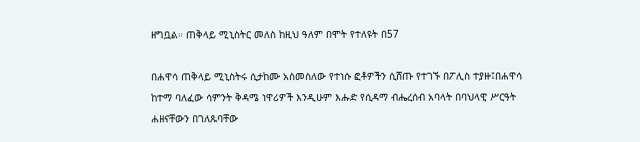ዘግቧል። ጠቅላይ ሚኒስትር መለስ ከዚህ ዓለም በሞት የተለዩት በ57

በሐዋሳ ጠቅላይ ሚኒስትሩ ሲታከሙ አስመስለው የተነሱ ፎቶዎችን ሲሸጡ የተገኙ በፖሊስ ተያዙ፤በሐዋሳ ከተማ ባለፈው ሳምንት ቅዳሜ ነዋሪዎች እንዲሁም እሑድ የሲዳማ ብሔረሰብ አባላት በባህላዊ ሥርዓት ሐዘናቸውን በገለጹባቸው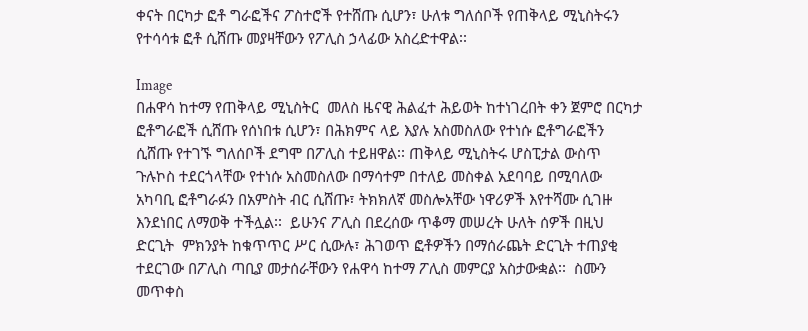ቀናት በርካታ ፎቶ ግራፎችና ፖስተሮች የተሸጡ ሲሆን፣ ሁለቱ ግለሰቦች የጠቅላይ ሚኒስትሩን የተሳሳቱ ፎቶ ሲሸጡ መያዛቸውን የፖሊስ ኃላፊው አስረድተዋል፡፡

Image
በሐዋሳ ከተማ የጠቅላይ ሚኒስትር  መለስ ዜናዊ ሕልፈተ ሕይወት ከተነገረበት ቀን ጀምሮ በርካታ ፎቶግራፎች ሲሸጡ የሰነበቱ ሲሆን፣ በሕክምና ላይ እያሉ አስመስለው የተነሱ ፎቶግራፎችን ሲሸጡ የተገኙ ግለሰቦች ደግሞ በፖሊስ ተይዘዋል፡፡ ጠቅላይ ሚኒስትሩ ሆስፒታል ውስጥ ጉሉኮስ ተደርጎላቸው የተነሱ አስመስለው በማሳተም በተለይ መስቀል አደባባይ በሚባለው አካባቢ ፎቶግራፉን በአምስት ብር ሲሸጡ፣ ትክክለኛ መስሎአቸው ነዋሪዎች እየተሻሙ ሲገዙ እንደነበር ለማወቅ ተችሏል፡፡  ይሁንና ፖሊስ በደረሰው ጥቆማ መሠረት ሁለት ሰዎች በዚህ ድርጊት  ምክንያት ከቁጥጥር ሥር ሲውሉ፣ ሕገወጥ ፎቶዎችን በማሰራጨት ድርጊት ተጠያቂ ተደርገው በፖሊስ ጣቢያ መታሰራቸውን የሐዋሳ ከተማ ፖሊስ መምርያ አስታውቋል፡፡  ስሙን መጥቀስ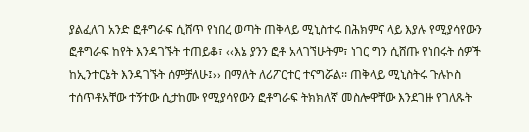ያልፈለገ አንድ ፎቶግራፍ ሲሸጥ የነበረ ወጣት ጠቅላይ ሚኒስተሩ በሕክምና ላይ እያሉ የሚያሳየውን ፎቶግራፍ ከየት እንዳገኙት ተጠይቆ፣ ‹‹እኔ ያንን ፎቶ አላገኘሁትም፣ ነገር ግን ሲሸጡ የነበሩት ሰዎች ከኢንተርኔት እንዳገኙት ሰምቻለሁ፤›› በማለት ለሪፖርተር ተናግሯል፡፡ ጠቅላይ ሚኒስትሩ ጉሉኮስ ተሰጥቶአቸው ተኝተው ሲታከሙ የሚያሳየውን ፎቶግራፍ ትክክለኛ መስሎዋቸው እንደገዙ የገለጹት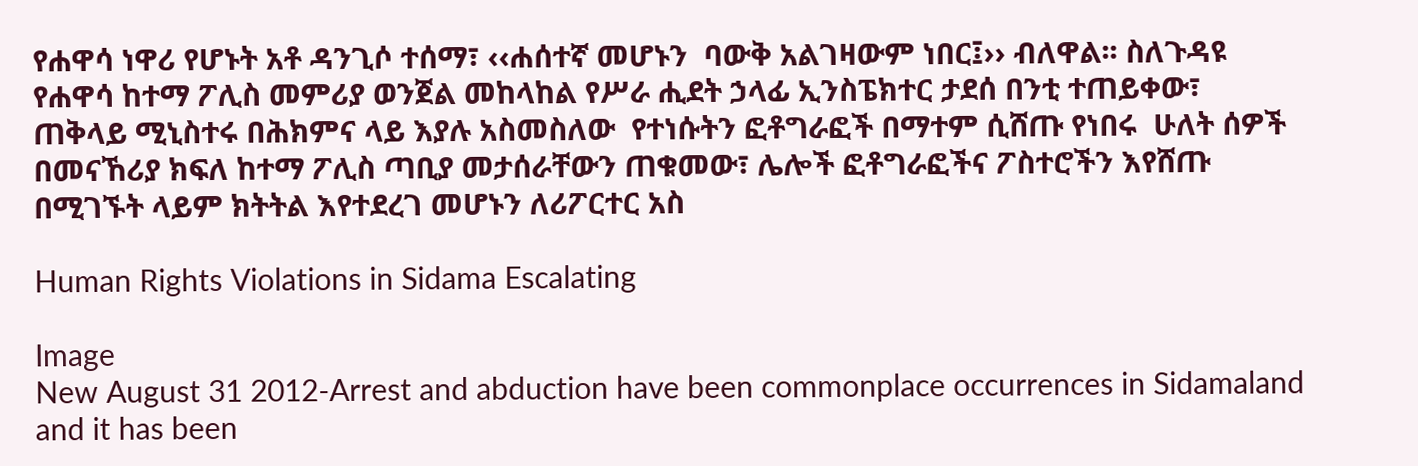የሐዋሳ ነዋሪ የሆኑት አቶ ዳንጊሶ ተሰማ፣ ‹‹ሐሰተኛ መሆኑን  ባውቅ አልገዛውም ነበር፤›› ብለዋል፡፡ ስለጉዳዩ የሐዋሳ ከተማ ፖሊስ መምሪያ ወንጀል መከላከል የሥራ ሒደት ኃላፊ ኢንስፔክተር ታደሰ በንቲ ተጠይቀው፣ ጠቅላይ ሚኒስተሩ በሕክምና ላይ እያሉ አስመስለው  የተነሱትን ፎቶግራፎች በማተም ሲሸጡ የነበሩ  ሁለት ሰዎች በመናኸሪያ ክፍለ ከተማ ፖሊስ ጣቢያ መታሰራቸውን ጠቁመው፣ ሌሎች ፎቶግራፎችና ፖስተሮችን እየሸጡ በሚገኙት ላይም ክትትል እየተደረገ መሆኑን ለሪፖርተር አስ

Human Rights Violations in Sidama Escalating

Image
New August 31 2012-Arrest and abduction have been commonplace occurrences in Sidamaland and it has been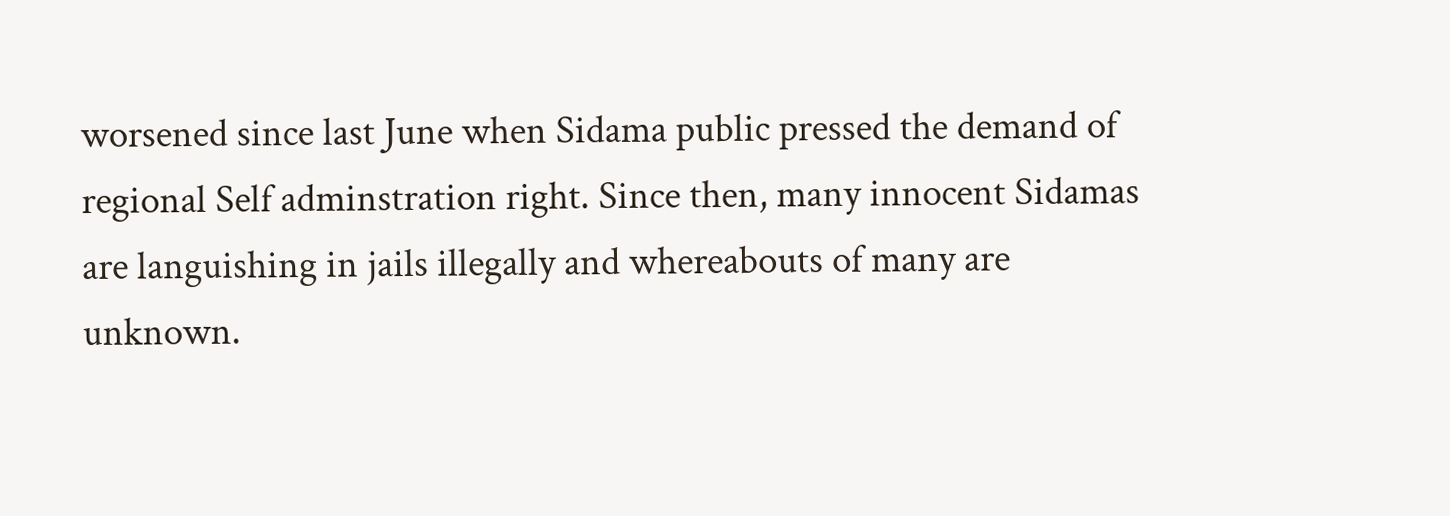worsened since last June when Sidama public pressed the demand of regional Self adminstration right. Since then, many innocent Sidamas are languishing in jails illegally and whereabouts of many are unknown.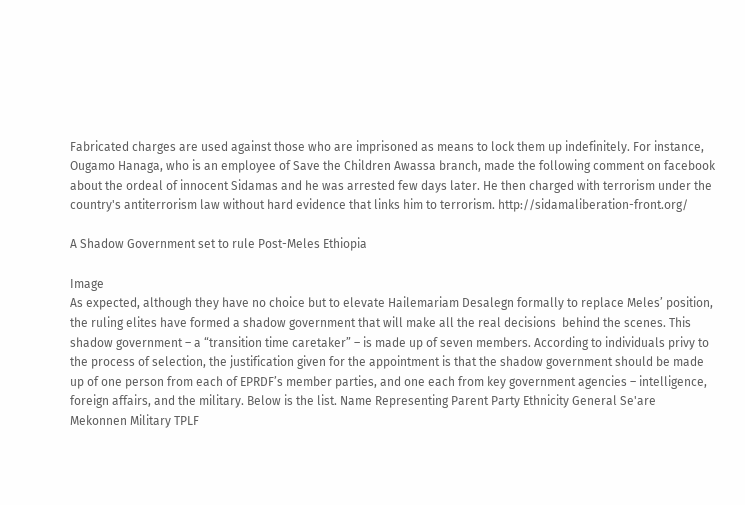Fabricated charges are used against those who are imprisoned as means to lock them up indefinitely. For instance, Ougamo Hanaga, who is an employee of Save the Children Awassa branch, made the following comment on facebook about the ordeal of innocent Sidamas and he was arrested few days later. He then charged with terrorism under the country's antiterrorism law without hard evidence that links him to terrorism. http://sidamaliberation-front.org/

A Shadow Government set to rule Post-Meles Ethiopia

Image
As expected, although they have no choice but to elevate Hailemariam Desalegn formally to replace Meles’ position, the ruling elites have formed a shadow government that will make all the real decisions  behind the scenes. This shadow government – a “transition time caretaker” – is made up of seven members. According to individuals privy to the process of selection, the justification given for the appointment is that the shadow government should be made up of one person from each of EPRDF’s member parties, and one each from key government agencies – intelligence, foreign affairs, and the military. Below is the list. Name Representing Parent Party Ethnicity General Se'are Mekonnen Military TPLF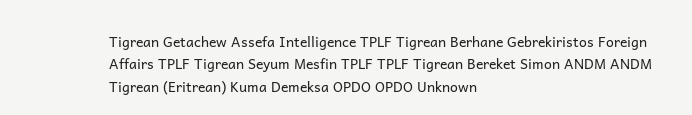Tigrean Getachew Assefa Intelligence TPLF Tigrean Berhane Gebrekiristos Foreign Affairs TPLF Tigrean Seyum Mesfin TPLF TPLF Tigrean Bereket Simon ANDM ANDM Tigrean (Eritrean) Kuma Demeksa OPDO OPDO Unknown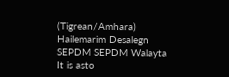(Tigrean/Amhara) Hailemarim Desalegn SEPDM SEPDM Walayta It is asto